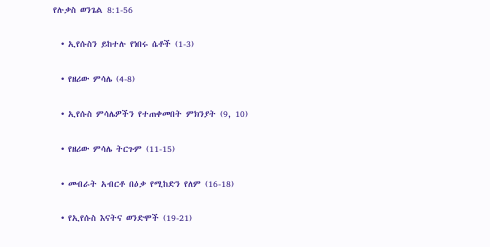የሉቃስ ወንጌል 8:1-56

  • ኢየሱስን ይከተሉ የነበሩ ሴቶች (1-3)

  • የዘሪው ምሳሌ (4-8)

  • ኢየሱስ ምሳሌዎችን የተጠቀመበት ምክንያት (9, 10)

  • የዘሪው ምሳሌ ትርጉም (11-15)

  • መብራት አብርቶ በዕቃ የሚከድን የለም (16-18)

  • የኢየሱስ እናትና ወንድሞች (19-21)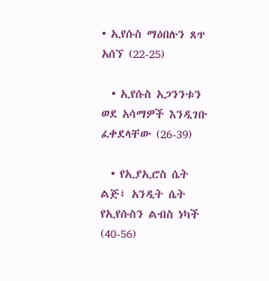• ኢየሱስ ማዕበሉን ጸጥ አሰኘ (22-25)

  • ኢየሱስ አጋንንቱን ወደ አሳማዎች እንዲገቡ ፈቀደላቸው (26-39)

  • የኢያኢሮስ ሴት ልጅ፤ አንዲት ሴት የኢየሱስን ልብስ ነካች (40-56)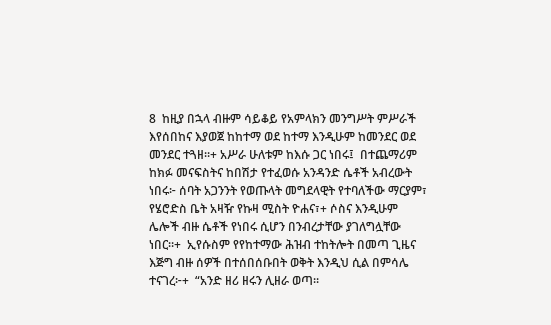8  ከዚያ በኋላ ብዙም ሳይቆይ የአምላክን መንግሥት ምሥራች እየሰበከና እያወጀ ከከተማ ወደ ከተማ እንዲሁም ከመንደር ወደ መንደር ተጓዘ።+ አሥራ ሁለቱም ከእሱ ጋር ነበሩ፤  በተጨማሪም ከክፉ መናፍስትና ከበሽታ የተፈወሱ አንዳንድ ሴቶች አብረውት ነበሩ፦ ሰባት አጋንንት የወጡላት መግደላዊት የተባለችው ማርያም፣  የሄሮድስ ቤት አዛዥ የኩዛ ሚስት ዮሐና፣+ ሶስና እንዲሁም ሌሎች ብዙ ሴቶች የነበሩ ሲሆን በንብረታቸው ያገለግሏቸው ነበር።+  ኢየሱስም የየከተማው ሕዝብ ተከትሎት በመጣ ጊዜና እጅግ ብዙ ሰዎች በተሰበሰቡበት ወቅት እንዲህ ሲል በምሳሌ ተናገረ፦+  “አንድ ዘሪ ዘሩን ሊዘራ ወጣ።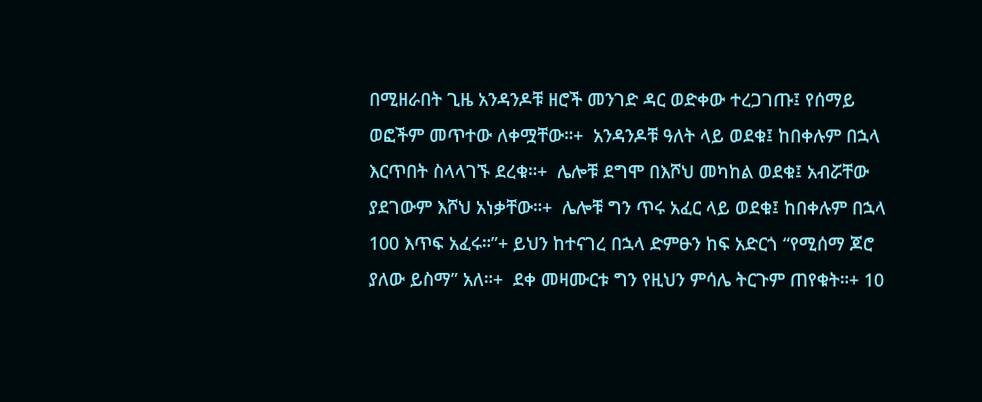በሚዘራበት ጊዜ አንዳንዶቹ ዘሮች መንገድ ዳር ወድቀው ተረጋገጡ፤ የሰማይ ወፎችም መጥተው ለቀሟቸው።+  አንዳንዶቹ ዓለት ላይ ወደቁ፤ ከበቀሉም በኋላ እርጥበት ስላላገኙ ደረቁ።+  ሌሎቹ ደግሞ በእሾህ መካከል ወደቁ፤ አብሯቸው ያደገውም እሾህ አነቃቸው።+  ሌሎቹ ግን ጥሩ አፈር ላይ ወደቁ፤ ከበቀሉም በኋላ 100 እጥፍ አፈሩ።”+ ይህን ከተናገረ በኋላ ድምፁን ከፍ አድርጎ “የሚሰማ ጆሮ ያለው ይስማ” አለ።+  ደቀ መዛሙርቱ ግን የዚህን ምሳሌ ትርጉም ጠየቁት።+ 10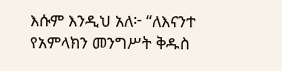እሱም እንዲህ አለ፦ “ለእናንተ የአምላክን መንግሥት ቅዱስ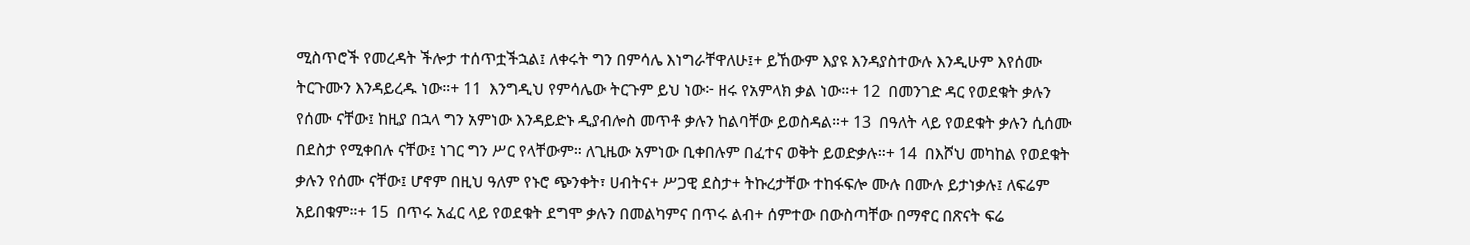ሚስጥሮች የመረዳት ችሎታ ተሰጥቷችኋል፤ ለቀሩት ግን በምሳሌ እነግራቸዋለሁ፤+ ይኸውም እያዩ እንዳያስተውሉ እንዲሁም እየሰሙ ትርጉሙን እንዳይረዱ ነው።+ 11  እንግዲህ የምሳሌው ትርጉም ይህ ነው፦ ዘሩ የአምላክ ቃል ነው።+ 12  በመንገድ ዳር የወደቁት ቃሉን የሰሙ ናቸው፤ ከዚያ በኋላ ግን አምነው እንዳይድኑ ዲያብሎስ መጥቶ ቃሉን ከልባቸው ይወስዳል።+ 13  በዓለት ላይ የወደቁት ቃሉን ሲሰሙ በደስታ የሚቀበሉ ናቸው፤ ነገር ግን ሥር የላቸውም። ለጊዜው አምነው ቢቀበሉም በፈተና ወቅት ይወድቃሉ።+ 14  በእሾህ መካከል የወደቁት ቃሉን የሰሙ ናቸው፤ ሆኖም በዚህ ዓለም የኑሮ ጭንቀት፣ ሀብትና+ ሥጋዊ ደስታ+ ትኩረታቸው ተከፋፍሎ ሙሉ በሙሉ ይታነቃሉ፤ ለፍሬም አይበቁም።+ 15  በጥሩ አፈር ላይ የወደቁት ደግሞ ቃሉን በመልካምና በጥሩ ልብ+ ሰምተው በውስጣቸው በማኖር በጽናት ፍሬ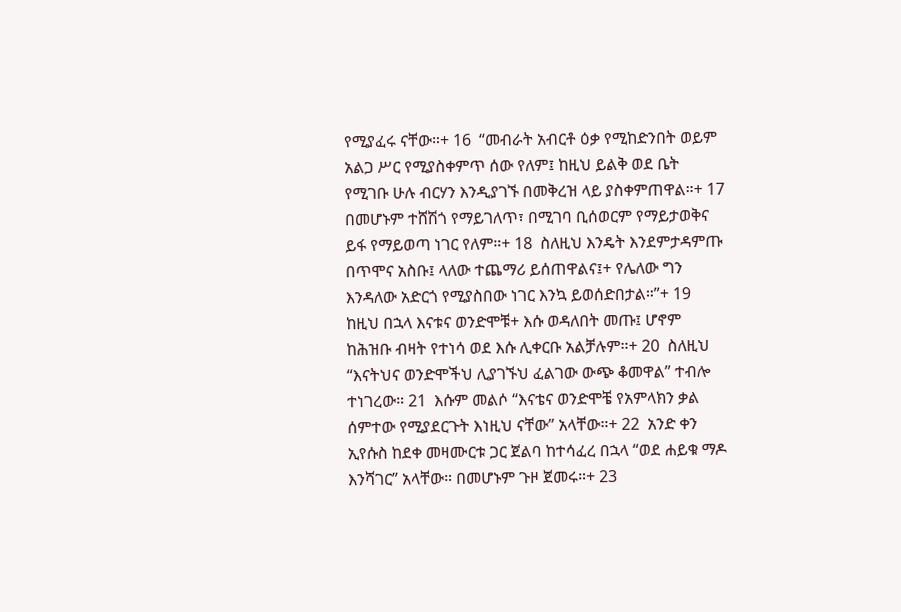የሚያፈሩ ናቸው።+ 16  “መብራት አብርቶ ዕቃ የሚከድንበት ወይም አልጋ ሥር የሚያስቀምጥ ሰው የለም፤ ከዚህ ይልቅ ወደ ቤት የሚገቡ ሁሉ ብርሃን እንዲያገኙ በመቅረዝ ላይ ያስቀምጠዋል።+ 17  በመሆኑም ተሸሽጎ የማይገለጥ፣ በሚገባ ቢሰወርም የማይታወቅና ይፋ የማይወጣ ነገር የለም።+ 18  ስለዚህ እንዴት እንደምታዳምጡ በጥሞና አስቡ፤ ላለው ተጨማሪ ይሰጠዋልና፤+ የሌለው ግን እንዳለው አድርጎ የሚያስበው ነገር እንኳ ይወሰድበታል።”+ 19  ከዚህ በኋላ እናቱና ወንድሞቹ+ እሱ ወዳለበት መጡ፤ ሆኖም ከሕዝቡ ብዛት የተነሳ ወደ እሱ ሊቀርቡ አልቻሉም።+ 20  ስለዚህ “እናትህና ወንድሞችህ ሊያገኙህ ፈልገው ውጭ ቆመዋል” ተብሎ ተነገረው። 21  እሱም መልሶ “እናቴና ወንድሞቼ የአምላክን ቃል ሰምተው የሚያደርጉት እነዚህ ናቸው” አላቸው።+ 22  አንድ ቀን ኢየሱስ ከደቀ መዛሙርቱ ጋር ጀልባ ከተሳፈረ በኋላ “ወደ ሐይቁ ማዶ እንሻገር” አላቸው። በመሆኑም ጉዞ ጀመሩ።+ 23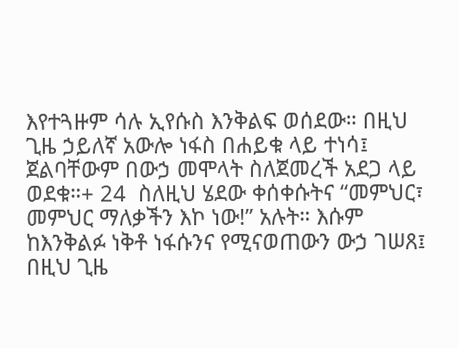እየተጓዙም ሳሉ ኢየሱስ እንቅልፍ ወሰደው። በዚህ ጊዜ ኃይለኛ አውሎ ነፋስ በሐይቁ ላይ ተነሳ፤ ጀልባቸውም በውኃ መሞላት ስለጀመረች አደጋ ላይ ወደቁ።+ 24  ስለዚህ ሄደው ቀሰቀሱትና “መምህር፣ መምህር ማለቃችን እኮ ነው!” አሉት። እሱም ከእንቅልፉ ነቅቶ ነፋሱንና የሚናወጠውን ውኃ ገሠጸ፤ በዚህ ጊዜ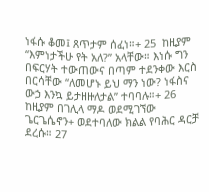ነፋሱ ቆመ፤ ጸጥታም ሰፈነ።+ 25  ከዚያም “እምነታችሁ የት አለ?” አላቸው። እነሱ ግን በፍርሃት ተውጠውና በጣም ተደንቀው እርስ በርሳቸው “ለመሆኑ ይህ ማን ነው? ነፋስና ውኃ እንኳ ይታዘዙለታል” ተባባሉ።+ 26  ከዚያም በገሊላ ማዶ ወደሚገኘው ጌርጌሴኖን+ ወደተባለው ክልል የባሕር ዳርቻ ደረሱ። 27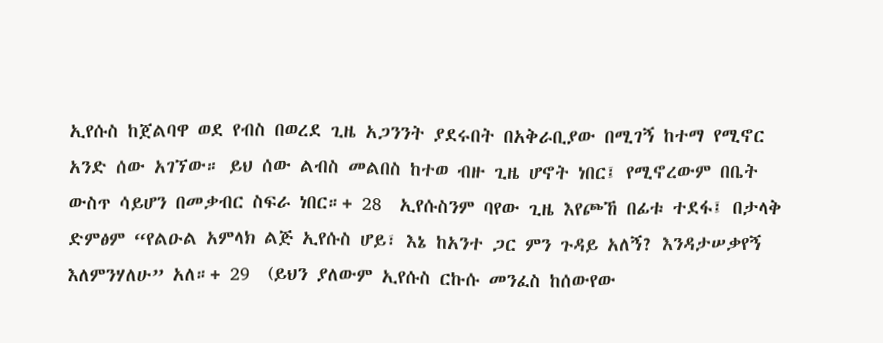ኢየሱስ ከጀልባዋ ወደ የብስ በወረደ ጊዜ አጋንንት ያደሩበት በአቅራቢያው በሚገኝ ከተማ የሚኖር አንድ ሰው አገኘው። ይህ ሰው ልብስ መልበስ ከተወ ብዙ ጊዜ ሆኖት ነበር፤ የሚኖረውም በቤት ውስጥ ሳይሆን በመቃብር ስፍራ ነበር።+ 28  ኢየሱስንም ባየው ጊዜ እየጮኸ በፊቱ ተደፋ፤ በታላቅ ድምፅም “የልዑል አምላክ ልጅ ኢየሱስ ሆይ፣ እኔ ከአንተ ጋር ምን ጉዳይ አለኝ? እንዳታሠቃየኝ እለምንሃለሁ” አለ።+ 29  (ይህን ያለውም ኢየሱስ ርኩሱ መንፈስ ከሰውየው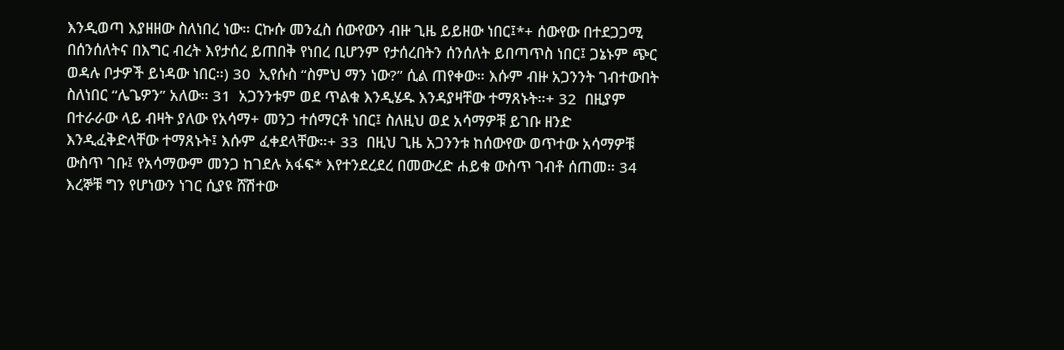እንዲወጣ እያዘዘው ስለነበረ ነው። ርኩሱ መንፈስ ሰውየውን ብዙ ጊዜ ይይዘው ነበር፤*+ ሰውየው በተደጋጋሚ በሰንሰለትና በእግር ብረት እየታሰረ ይጠበቅ የነበረ ቢሆንም የታሰረበትን ሰንሰለት ይበጣጥስ ነበር፤ ጋኔኑም ጭር ወዳሉ ቦታዎች ይነዳው ነበር።) 30  ኢየሱስ “ስምህ ማን ነው?” ሲል ጠየቀው። እሱም ብዙ አጋንንት ገብተውበት ስለነበር “ሌጌዎን” አለው። 31  አጋንንቱም ወደ ጥልቁ እንዲሄዱ እንዳያዛቸው ተማጸኑት።+ 32  በዚያም በተራራው ላይ ብዛት ያለው የአሳማ+ መንጋ ተሰማርቶ ነበር፤ ስለዚህ ወደ አሳማዎቹ ይገቡ ዘንድ እንዲፈቅድላቸው ተማጸኑት፤ እሱም ፈቀደላቸው።+ 33  በዚህ ጊዜ አጋንንቱ ከሰውየው ወጥተው አሳማዎቹ ውስጥ ገቡ፤ የአሳማውም መንጋ ከገደሉ አፋፍ* እየተንደረደረ በመውረድ ሐይቁ ውስጥ ገብቶ ሰጠመ። 34  እረኞቹ ግን የሆነውን ነገር ሲያዩ ሸሽተው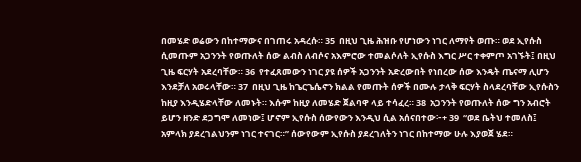በመሄድ ወሬውን በከተማውና በገጠሩ አዳረሱ። 35  በዚህ ጊዜ ሕዝቡ የሆነውን ነገር ለማየት ወጡ። ወደ ኢየሱስ ሲመጡም አጋንንት የወጡለት ሰው ልብስ ለብሶና አእምሮው ተመልሶለት ኢየሱስ እግር ሥር ተቀምጦ አገኙት፤ በዚህ ጊዜ ፍርሃት አደረባቸው። 36  የተፈጸመውን ነገር ያዩ ሰዎች አጋንንት አድረውበት የነበረው ሰው እንዴት ጤናማ ሊሆን እንደቻለ አወሩላቸው። 37  በዚህ ጊዜ ከጌርጌሴኖን ክልል የመጡት ሰዎች በሙሉ ታላቅ ፍርሃት ስላደረባቸው ኢየሱስን ከዚያ እንዲሄድላቸው ለመኑት። እሱም ከዚያ ለመሄድ ጀልባዋ ላይ ተሳፈረ። 38  አጋንንት የወጡለት ሰው ግን አብሮት ይሆን ዘንድ ደጋግሞ ለመነው፤ ሆኖም ኢየሱስ ሰውየውን እንዲህ ሲል አሰናበተው፦+ 39  “ወደ ቤትህ ተመለስ፤ አምላክ ያደረገልህንም ነገር ተናገር።” ሰውየውም ኢየሱስ ያደረገለትን ነገር በከተማው ሁሉ እያወጀ ሄደ።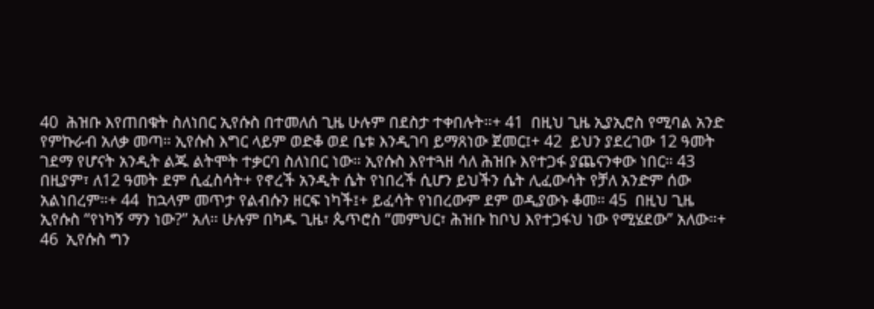40  ሕዝቡ እየጠበቁት ስለነበር ኢየሱስ በተመለሰ ጊዜ ሁሉም በደስታ ተቀበሉት።+ 41  በዚህ ጊዜ ኢያኢሮስ የሚባል አንድ የምኩራብ አለቃ መጣ። ኢየሱስ እግር ላይም ወድቆ ወደ ቤቱ እንዲገባ ይማጸነው ጀመር፤+ 42  ይህን ያደረገው 12 ዓመት ገደማ የሆናት አንዲት ልጁ ልትሞት ተቃርባ ስለነበር ነው። ኢየሱስ እየተጓዘ ሳለ ሕዝቡ እየተጋፋ ያጨናንቀው ነበር። 43  በዚያም፣ ለ12 ዓመት ደም ሲፈስሳት+ የኖረች አንዲት ሴት የነበረች ሲሆን ይህችን ሴት ሊፈውሳት የቻለ አንድም ሰው አልነበረም።+ 44  ከኋላም መጥታ የልብሱን ዘርፍ ነካች፤+ ይፈሳት የነበረውም ደም ወዲያውኑ ቆመ። 45  በዚህ ጊዜ ኢየሱስ “የነካኝ ማን ነው?” አለ። ሁሉም በካዱ ጊዜ፣ ጴጥሮስ “መምህር፣ ሕዝቡ ከቦህ እየተጋፋህ ነው የሚሄደው” አለው።+ 46  ኢየሱስ ግን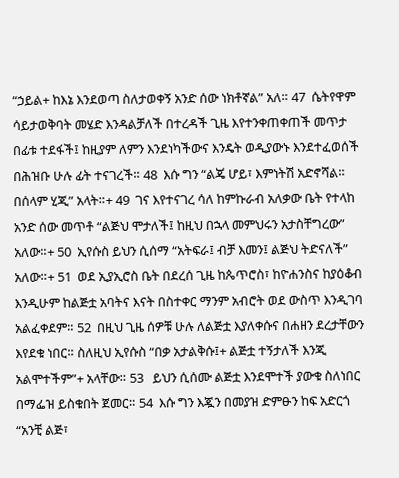“ኃይል+ ከእኔ እንደወጣ ስለታወቀኝ አንድ ሰው ነክቶኛል” አለ። 47  ሴትየዋም ሳይታወቅባት መሄድ እንዳልቻለች በተረዳች ጊዜ እየተንቀጠቀጠች መጥታ በፊቱ ተደፋች፤ ከዚያም ለምን እንደነካችውና እንዴት ወዲያውኑ እንደተፈወሰች በሕዝቡ ሁሉ ፊት ተናገረች። 48  እሱ ግን “ልጄ ሆይ፣ እምነትሽ አድኖሻል። በሰላም ሂጂ” አላት።+ 49  ገና እየተናገረ ሳለ ከምኩራብ አለቃው ቤት የተላከ አንድ ሰው መጥቶ “ልጅህ ሞታለች፤ ከዚህ በኋላ መምህሩን አታስቸግረው” አለው።+ 50  ኢየሱስ ይህን ሲሰማ “አትፍራ፤ ብቻ እመን፤ ልጅህ ትድናለች” አለው።+ 51  ወደ ኢያኢሮስ ቤት በደረሰ ጊዜ ከጴጥሮስ፣ ከዮሐንስና ከያዕቆብ እንዲሁም ከልጅቷ አባትና እናት በስተቀር ማንም አብሮት ወደ ውስጥ እንዲገባ አልፈቀደም። 52  በዚህ ጊዜ ሰዎቹ ሁሉ ለልጅቷ እያለቀሱና በሐዘን ደረታቸውን እየደቁ ነበር። ስለዚህ ኢየሱስ “በቃ አታልቅሱ፤+ ልጅቷ ተኝታለች እንጂ አልሞተችም”+ አላቸው። 53   ይህን ሲሰሙ ልጅቷ እንደሞተች ያውቁ ስለነበር በማፌዝ ይስቁበት ጀመር። 54  እሱ ግን እጇን በመያዝ ድምፁን ከፍ አድርጎ “አንቺ ልጅ፣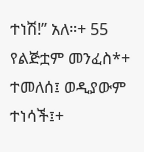ተነሽ!” አለ።+ 55  የልጅቷም መንፈስ*+ ተመለሰ፤ ወዲያውም ተነሳች፤+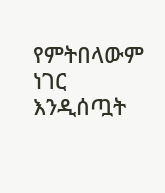የምትበላውም ነገር እንዲሰጧት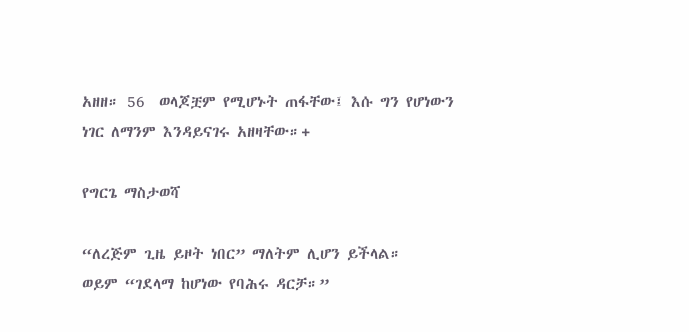አዘዘ። 56  ወላጆቿም የሚሆኑት ጠፋቸው፤ እሱ ግን የሆነውን ነገር ለማንም እንዳይናገሩ አዘዛቸው።+

የግርጌ ማስታወሻ

“ለረጅም ጊዜ ይዞት ነበር” ማለትም ሊሆን ይችላል።
ወይም “ገደላማ ከሆነው የባሕሩ ዳርቻ።”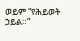ወይም “የሕይወት ኃይል።”